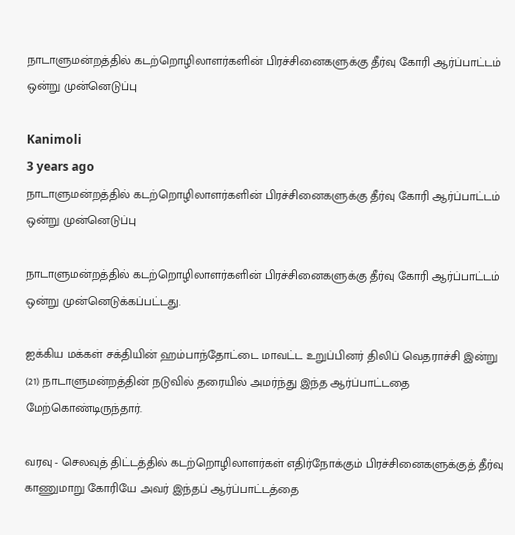நாடாளுமன்றத்தில் கடற்றொழிலாளர்களின் பிரச்சினைகளுக்கு தீர்வு கோரி ஆர்ப்பாட்டம் ஒன்று முன்னெடுப்பு

Kanimoli
3 years ago
நாடாளுமன்றத்தில் கடற்றொழிலாளர்களின் பிரச்சினைகளுக்கு தீர்வு கோரி ஆர்ப்பாட்டம் ஒன்று முன்னெடுப்பு

நாடாளுமன்றத்தில் கடற்றொழிலாளர்களின் பிரச்சினைகளுக்கு தீர்வு கோரி ஆர்ப்பாட்டம் ஒன்று முன்னெடுக்கப்பட்டது.

ஐக்கிய மக்கள் சக்தியின் ஹம்பாந்தோட்டை மாவட்ட உறுப்பினர் திலிப் வெதராச்சி இன்று (21) நாடாளுமன்றத்தின் நடுவில் தரையில் அமர்ந்து இந்த ஆர்ப்பாட்டதை மேற்கொண்டிருந்தார்.

வரவு - செலவுத் திட்டத்தில் கடற்றொழிலாளர்கள் எதிர்நோக்கும் பிரச்சினைகளுக்குத் தீர்வு காணுமாறு கோரியே அவர் இந்தப் ஆர்ப்பாட்டத்தை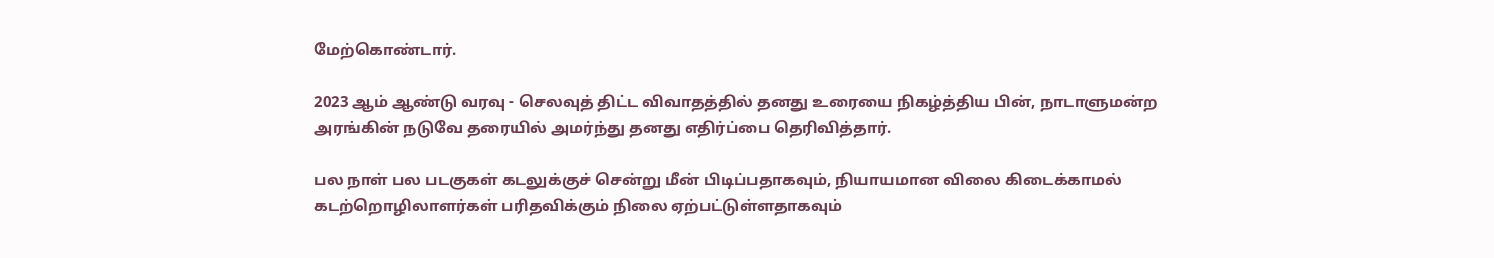மேற்கொண்டார்.

2023 ஆம் ஆண்டு வரவு - செலவுத் திட்ட விவாதத்தில் தனது உரையை நிகழ்த்திய பின், நாடாளுமன்ற அரங்கின் நடுவே தரையில் அமர்ந்து தனது எதிர்ப்பை தெரிவித்தார்.

பல நாள் பல படகுகள் கடலுக்குச் சென்று மீன் பிடிப்பதாகவும், நியாயமான விலை கிடைக்காமல் கடற்றொழிலாளர்கள் பரிதவிக்கும் நிலை ஏற்பட்டுள்ளதாகவும்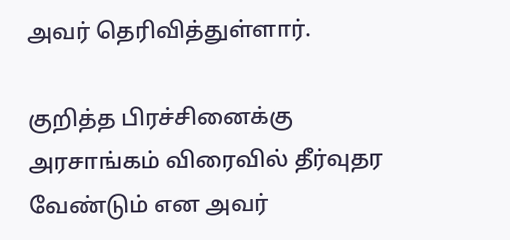அவர் தெரிவித்துள்ளார்.

குறித்த பிரச்சினைக்கு அரசாங்கம் விரைவில் தீர்வுதர வேண்டும் என அவர்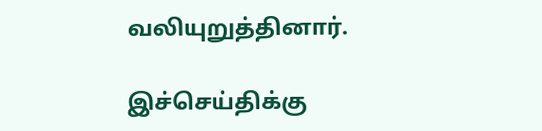வலியுறுத்தினார்.

இச்செய்திக்கு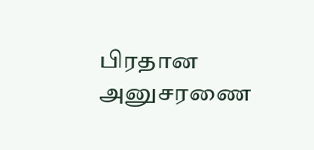பிரதான அனுசரணை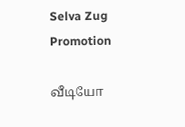Selva Zug Promotion

வீடியோ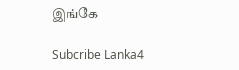இங்கே

Subcribe Lanka4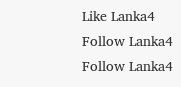Like Lanka4
Follow Lanka4
Follow Lanka4